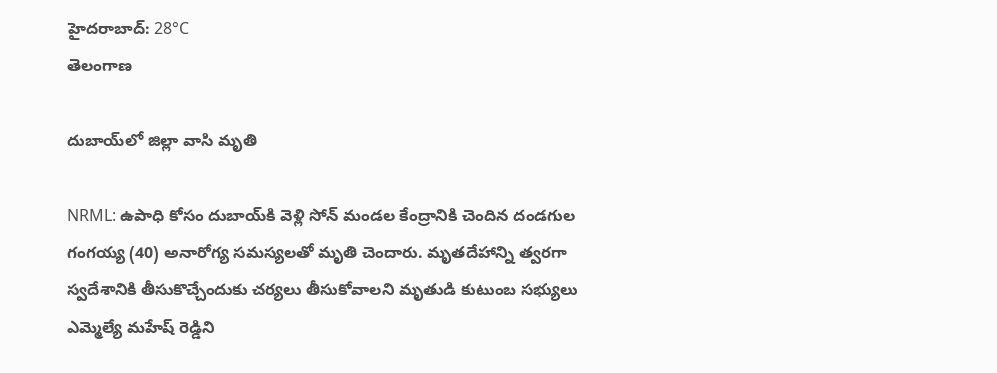హైదరాబాద్: 28°C
తెలంగాణ

దుబాయ్‌లో జిల్లా వాసి మృతి

NRML: ఉపాధి కోసం దుబాయ్‌కి వెళ్లి సోన్ మండల కేంద్రానికి చెందిన దండగుల గంగయ్య (40) అనారోగ్య సమస్యలతో మృతి చెందారు. మృతదేహాన్ని త్వరగా స్వదేశానికి తీసుకొచ్చేందుకు చర్యలు తీసుకోవాలని మృతుడి కుటుంబ సభ్యులు ఎమ్మెల్యే మహేష్ రెడ్డిని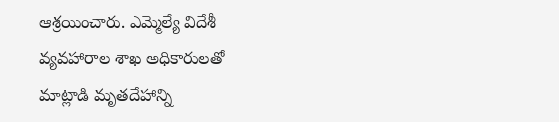ఆశ్రయించారు. ఎమ్మెల్యే విదేశీ వ్యవహారాల శాఖ అధికారులతో మాట్లాడి మృతదేహాన్ని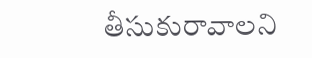తీసుకురావాలని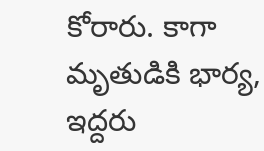కోరారు. కాగా మృతుడికి భార్య, ఇద్దరు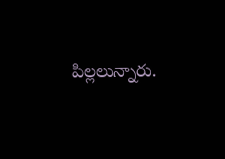పిల్లలున్నారు.